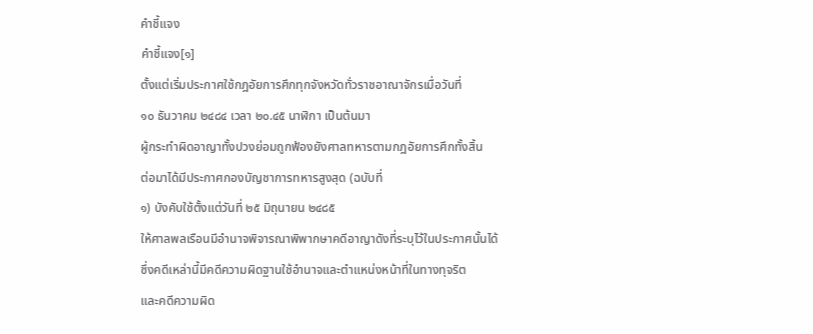คำชี้แจง
คำชี้แจง[๑]
ตั้งแต่เริ่มประกาศใช้กฎอัยการศึกทุกจังหวัดทั่วราชอาณาจักรเมื่อวันที่
๑๐ ธันวาคม ๒๔๘๔ เวลา ๒๐.๔๕ นาฬิกา เป็นต้นมา
ผู้กระทำผิดอาญาทั้งปวงย่อมถูกฟ้องยังศาลทหารตามกฎอัยการศึกทั้งสิ้น
ต่อมาได้มีประกาศกองบัญชาการทหารสูงสุด (ฉบับที่
๑) บังคับใช้ตั้งแต่วันที่ ๒๕ มิถุนายน ๒๔๘๕
ให้ศาลพลเรือนมีอำนาจพิจารณาพิพากษาคดีอาญาดังที่ระบุไว้ในประกาศนั้นได้
ซึ่งคดีเหล่านี้มีคดีความผิดฐานใช้อำนาจและตำแหน่งหน้าที่ในทางทุจริต
และคดีความผิด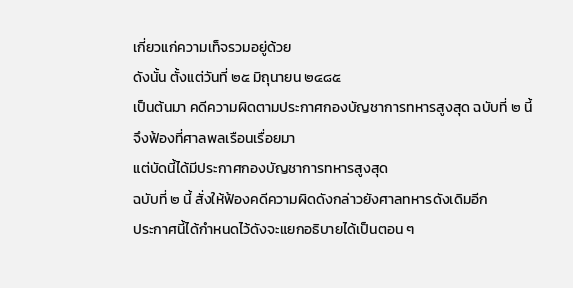เกี่ยวแก่ความเท็จรวมอยู่ด้วย
ดังนั้น ตั้งแต่วันที่ ๒๕ มิถุนายน ๒๔๘๕
เป็นต้นมา คดีความผิดตามประกาศกองบัญชาการทหารสูงสุด ฉบับที่ ๒ นี้
จึงฟ้องที่ศาลพลเรือนเรื่อยมา
แต่บัดนี้ได้มีประกาศกองบัญชาการทหารสูงสุด
ฉบับที่ ๒ นี้ สั่งให้ฟ้องคดีความผิดดังกล่าวยังศาลทหารดังเดิมอีก
ประกาศนี้ได้กำหนดไว้ดังจะแยกอธิบายได้เป็นตอน ๆ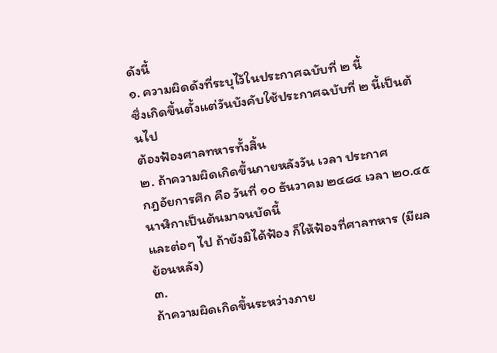ดังนี้
๑. ความผิดดังที่ระบุไว้ในประกาศฉบับที่ ๒ นี้
ซึ่งเกิดขึ้นตั้งแต่วันบังคับใช้ประกาศฉบับที่ ๒ นี้เป็นต้นไป
ต้องฟ้องศาลทหารทั้งสิ้น
๒. ถ้าความผิดเกิดขึ้นภายหลังวัน เวลา ประกาศ
กฎอัยการศึก คือ วันที่ ๑๐ ธันวาคม ๒๔๘๔ เวลา ๒๐.๔๕ นาฬิกาเป็นต้นมาจนบัดนี้
และต่อๆ ไป ถ้ายังมิได้ฟ้อง ก็ให้ฟ้องที่ศาลทหาร (มีผลย้อนหลัง)
๓.
ถ้าความผิดเกิดขึ้นระหว่างภาย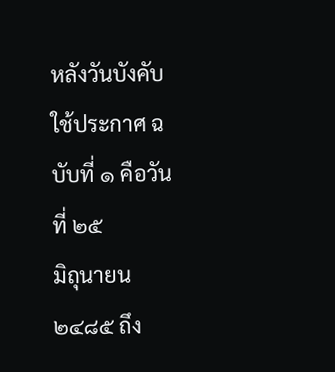หลังวันบังคับใช้ประกาศ ฉบับที่ ๑ คือวันที่ ๒๕
มิถุนายน ๒๔๘๕ ถึง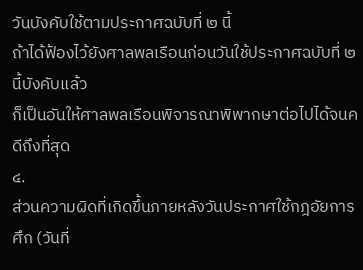วันบังคับใช้ตามประกาศฉบับที่ ๒ นี้
ถ้าได้ฟ้องไว้ยังศาลพลเรือนก่อนวันใช้ประกาศฉบับที่ ๒ นี้บังคับแล้ว
ก็เป็นอันให้ศาลพลเรือนพิจารณาพิพากษาต่อไปได้จนคดีถึงที่สุด
๔.
ส่วนความผิดที่เกิดขึ้นภายหลังวันประกาศใช้กฎอัยการศึก (วันที่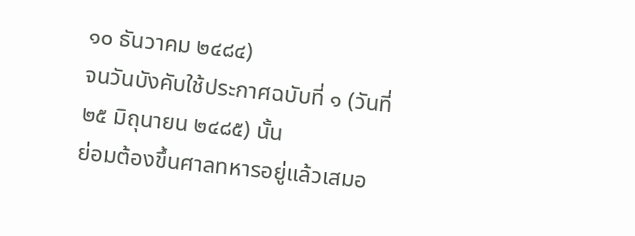๑๐ ธันวาคม ๒๔๘๔)
จนวันบังคับใช้ประกาศฉบับที่ ๑ (วันที่ ๒๕ มิถุนายน ๒๔๘๕) นั้น
ย่อมต้องขึ้นศาลทหารอยู่แล้วเสมอ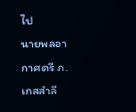ไป
นายพลอากาศตรี ภ. เกสสำลี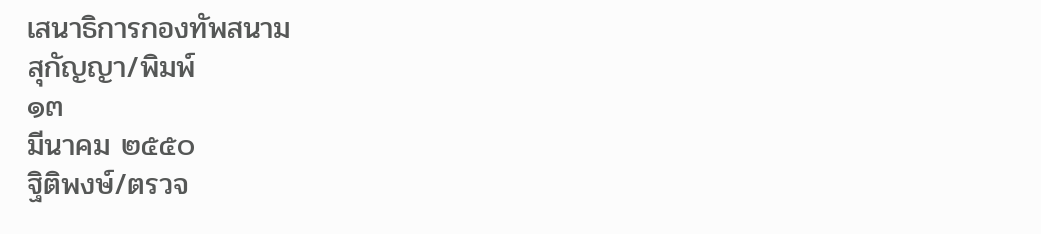เสนาธิการกองทัพสนาม
สุกัญญา/พิมพ์
๑๓
มีนาคม ๒๕๕๐
ฐิติพงษ์/ตรวจ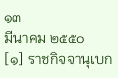๑๓
มีนาคม ๒๕๕๐
[๑] ราชกิจจานุเบก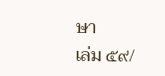ษา
เล่ม ๕๙/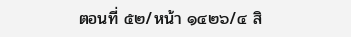ตอนที่ ๕๒/หน้า ๑๔๒๖/๔ สิ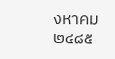งหาคม ๒๔๘๕